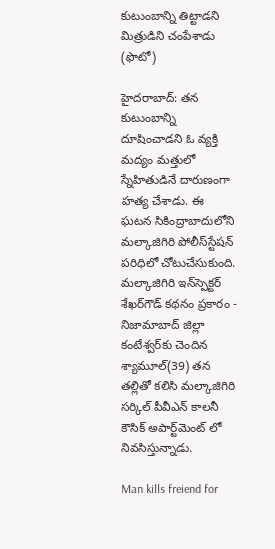కుటుంబాన్ని తిట్టాడని మిత్రుడిని చంపేశాడు (ఫొటో)

హైదరాబాద్: తన కుటుంబాన్ని దూషించాడని ఓ వ్యక్తి మద్యం మత్తులో స్నేహితుడినే దారుణంగా హత్య చేశాడు. ఈ ఘటన సికింద్రాబాదులోని మల్కాజిగిరి పోలీస్‌స్టేషన్ పరిధిలో చోటుచేసుకుంది. మల్కాజిగిరి ఇన్‌స్పెక్టర్ శేఖర్‌గౌడ్ కథనం ప్రకారం - నిజామాబాద్ జిల్లా కంటేశ్వర్‌కు చెందిన శ్యామూల్(39) తన తల్లితో కలిసి మల్కాజిగిరి సర్కిల్ పీవీఎన్ కాలనీ కౌసిక్ అపార్ట్‌మెంట్ లో నివసిస్తున్నాడు.

Man kills freiend for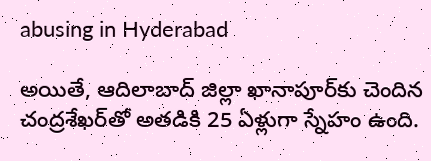abusing in Hyderabad

అయితే, ఆదిలాబాద్ జిల్లా ఖానాపూర్‌కు చెందిన చంద్రశేఖర్‌తో అతడికి 25 ఏళ్లుగా స్నేహం ఉంది.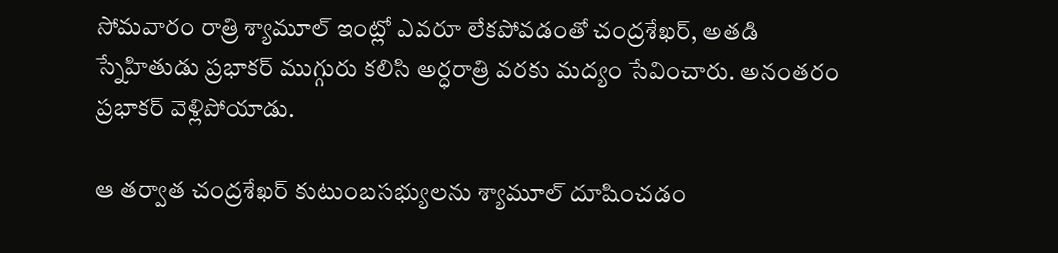సోమవారం రాత్రి శ్యామూల్ ఇంట్లో ఎవరూ లేకపోవడంతో చంద్రశేఖర్, అతడి స్నేహితుడు ప్రభాకర్ ముగ్గురు కలిసి అర్ధరాత్రి వరకు మద్యం సేవించారు. అనంతరం ప్రభాకర్ వెళ్లిపోయాడు.

ఆ తర్వాత చంద్రశేఖర్ కుటుంబసభ్యులను శ్యామూల్ దూషించడం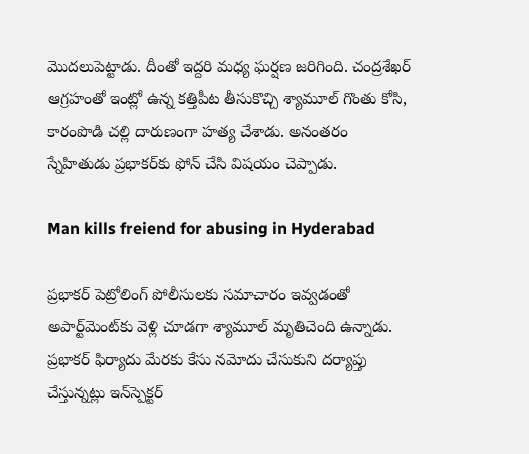మొదలుపెట్టాడు. దీంతో ఇద్దరి మధ్య ఘర్షణ జరిగింది. చంద్రశేఖర్ ఆగ్రహంతో ఇంట్లో ఉన్న కత్తిపీట తీసుకొచ్చి శ్యామూల్ గొంతు కోసి, కారంపొడి చల్లి దారుణంగా హత్య చేశాడు. అనంతరం స్నేహితుడు ప్రభాకర్‌కు ఫోన్ చేసి విషయం చెప్పాడు.

Man kills freiend for abusing in Hyderabad

ప్రభాకర్ పెట్రోలింగ్ పోలీసులకు సమాచారం ఇవ్వడంతో అపార్ట్‌మెంట్‌కు వెళ్లి చూడగా శ్యామూల్ మృతిచెంది ఉన్నాడు. ప్రభాకర్ ఫిర్యాదు మేరకు కేసు నమోదు చేసుకుని దర్యాప్తు చేస్తున్నట్లు ఇన్‌స్పెక్టర్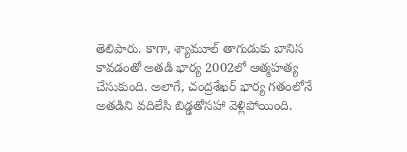తెలిపారు. కాగా, శ్యామూల్ తాగుడుకు బానిస కావడంతో అతడి భార్య 2002లో ఆత్మహత్య చేసుకుంది. అలాగే, చంద్రశేఖర్ భార్య గతంలోనే అతడిని వదిలేసి బిడ్డతోసహా వెళ్లిపోయింది.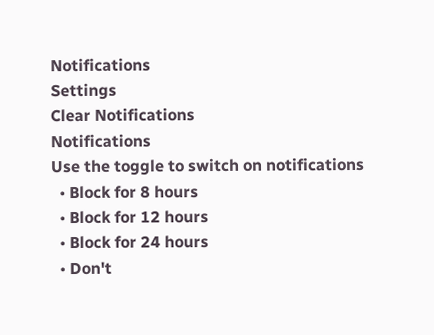Notifications
Settings
Clear Notifications
Notifications
Use the toggle to switch on notifications
  • Block for 8 hours
  • Block for 12 hours
  • Block for 24 hours
  • Don't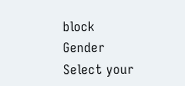block
Gender
Select your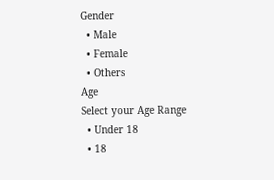Gender
  • Male
  • Female
  • Others
Age
Select your Age Range
  • Under 18
  • 18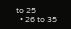to 25
  • 26 to 35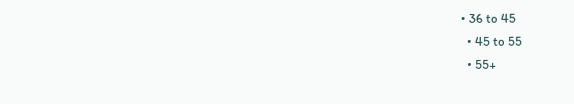• 36 to 45
  • 45 to 55
  • 55+